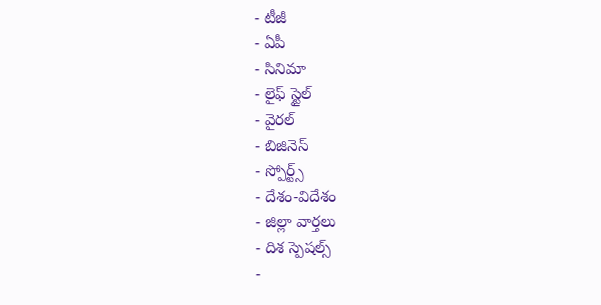- టీజీ
- ఏపీ
- సినిమా
- లైఫ్ స్టైల్
- వైరల్
- బిజినెస్
- స్పోర్ట్స్
- దేశం-విదేశం
- జిల్లా వార్తలు
- దిశ స్పెషల్స్
-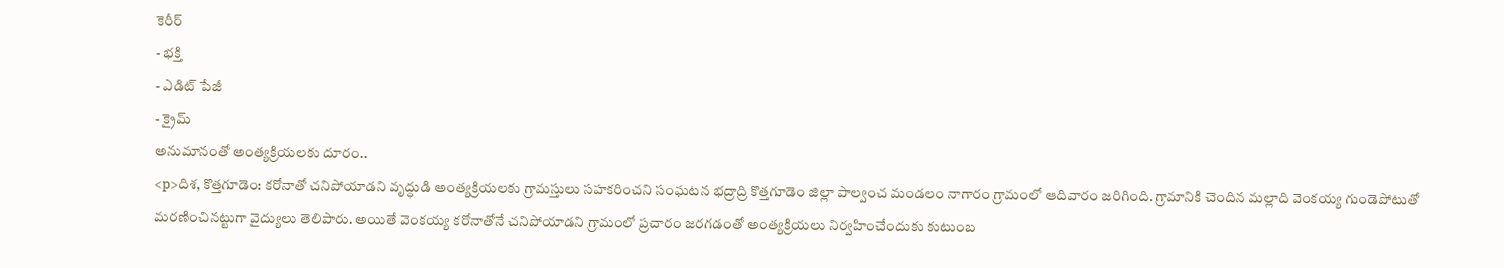కెరీర్
- భక్తి
- ఎడిట్ పేజీ
- క్రైమ్
అనుమానంతో అంత్యక్రియలకు దూరం..
<p>దిశ, కొత్తగూడెం: కరోనాతో చనిపోయాడని వృద్ధుడి అంత్యక్రియలకు గ్రామస్తులు సహకరించని సంఘటన భద్రాద్రి కొత్తగూడెం జిల్లా పాల్వంచ మండలం నాగారం గ్రామంలో ఆదివారం జరిగింది. గ్రామానికి చెందిన మల్లాది వెంకయ్య గుండెపోటుతో మరణించినట్టుగా వైద్యులు తెలిపారు. అయితే వెంకయ్య కరోనాతోనే చనిపోయాడని గ్రామంలో ప్రచారం జరగడంతో అంత్యక్రియలు నిర్వహించేందుకు కుటుంబ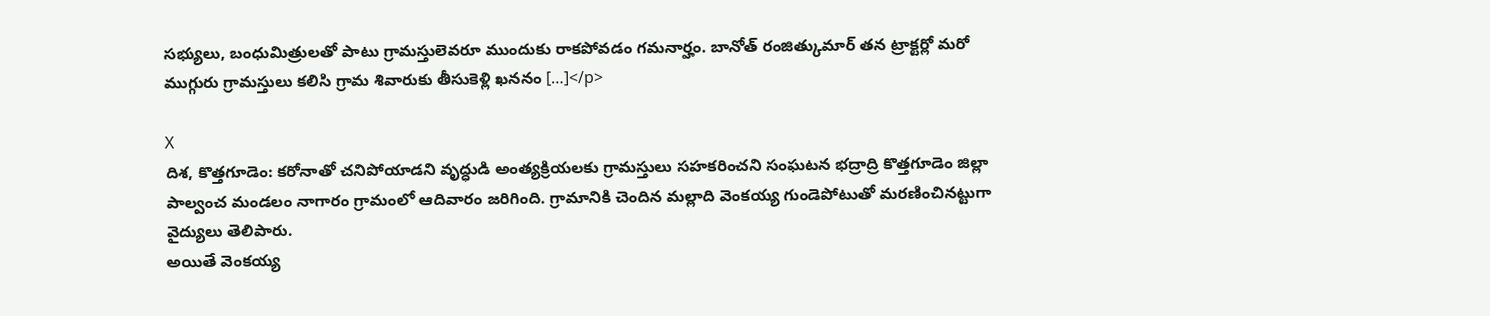సభ్యులు, బంధుమిత్రులతో పాటు గ్రామస్తులెవరూ ముందుకు రాకపోవడం గమనార్హం. బానోత్ రంజిత్కుమార్ తన ట్రాక్టర్లో మరో ముగ్గురు గ్రామస్తులు కలిసి గ్రామ శివారుకు తీసుకెళ్లి ఖననం […]</p>

X
దిశ, కొత్తగూడెం: కరోనాతో చనిపోయాడని వృద్ధుడి అంత్యక్రియలకు గ్రామస్తులు సహకరించని సంఘటన భద్రాద్రి కొత్తగూడెం జిల్లా పాల్వంచ మండలం నాగారం గ్రామంలో ఆదివారం జరిగింది. గ్రామానికి చెందిన మల్లాది వెంకయ్య గుండెపోటుతో మరణించినట్టుగా వైద్యులు తెలిపారు.
అయితే వెంకయ్య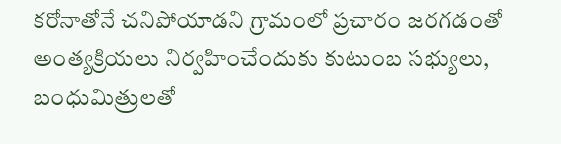కరోనాతోనే చనిపోయాడని గ్రామంలో ప్రచారం జరగడంతో అంత్యక్రియలు నిర్వహించేందుకు కుటుంబ సభ్యులు, బంధుమిత్రులతో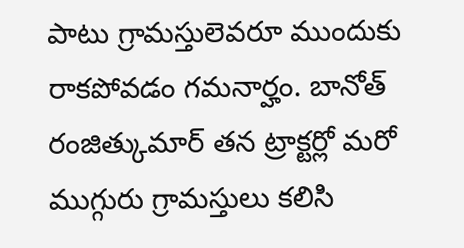పాటు గ్రామస్తులెవరూ ముందుకు రాకపోవడం గమనార్హం. బానోత్ రంజిత్కుమార్ తన ట్రాక్టర్లో మరో ముగ్గురు గ్రామస్తులు కలిసి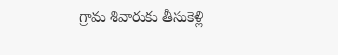గ్రామ శివారుకు తీసుకెళ్లి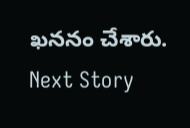ఖననం చేశారు.
Next Story